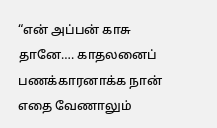“என் அப்பன் காசு தானே…. காதலனைப் பணக்காரனாக்க நான் எதை வேணாலும்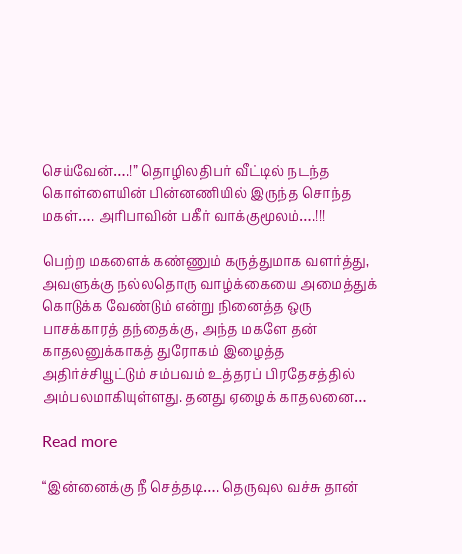செய்வேன்….!” தொழிலதிபர் வீட்டில் நடந்த கொள்ளையின் பின்னணியில் இருந்த சொந்த மகள்…. அரிபாவின் பகீர் வாக்குமூலம்….!!!

பெற்ற மகளைக் கண்ணும் கருத்துமாக வளர்த்து, அவளுக்கு நல்லதொரு வாழ்க்கையை அமைத்துக் கொடுக்க வேண்டும் என்று நினைத்த ஒரு பாசக்காரத் தந்தைக்கு, அந்த மகளே தன் காதலனுக்காகத் துரோகம் இழைத்த அதிர்ச்சியூட்டும் சம்பவம் உத்தரப் பிரதேசத்தில் அம்பலமாகியுள்ளது. தனது ஏழைக் காதலனை…

Read more

“இன்னைக்கு நீ செத்தடி…. தெருவுல வச்சு தான்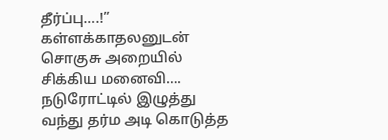தீர்ப்பு….!” கள்ளக்காதலனுடன் சொகுசு அறையில் சிக்கிய மனைவி…. நடுரோட்டில் இழுத்து வந்து தர்ம அடி கொடுத்த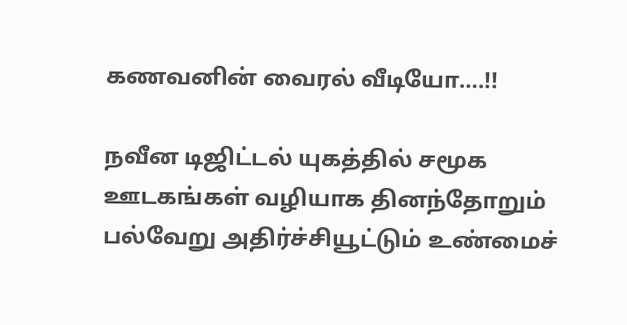கணவனின் வைரல் வீடியோ….!!

நவீன டிஜிட்டல் யுகத்தில் சமூக ஊடகங்கள் வழியாக தினந்தோறும் பல்வேறு அதிர்ச்சியூட்டும் உண்மைச்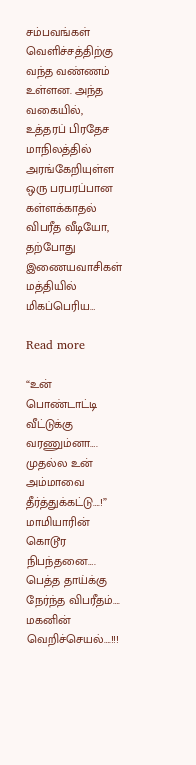சம்பவங்கள் வெளிச்சத்திற்கு வந்த வண்ணம் உள்ளன. அந்த வகையில், உத்தரப் பிரதேச மாநிலத்தில் அரங்கேறியுள்ள ஒரு பரபரப்பான கள்ளக்காதல் விபரீத வீடியோ, தற்போது இணையவாசிகள் மத்தியில் மிகப்பெரிய…

Read more

“உன் பொண்டாட்டி வீட்டுக்கு வரணும்னா…. முதல்ல உன் அம்மாவை தீர்த்துக்கட்டு….!” மாமியாரின் கொடூர நிபந்தனை…. பெத்த தாய்க்கு நேர்ந்த விபரீதம்…. மகனின் வெறிச்செயல்….!!!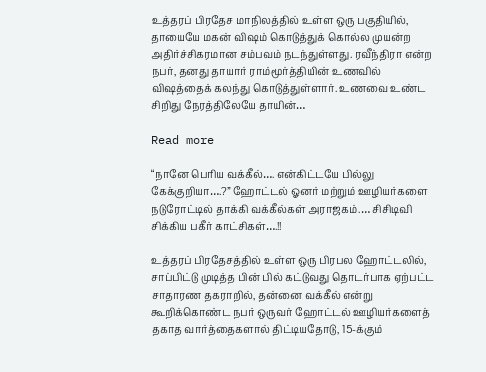உத்தரப் பிரதேச மாநிலத்தில் உள்ள ஒரு பகுதியில், தாயையே மகன் விஷம் கொடுத்துக் கொல்ல முயன்ற அதிர்ச்சிகரமான சம்பவம் நடந்துள்ளது. ரவீந்திரா என்ற நபர், தனது தாயார் ராம்மூர்த்தியின் உணவில் விஷத்தைக் கலந்து கொடுத்துள்ளார். உணவை உண்ட சிறிது நேரத்திலேயே தாயின்…

Read more

“நானே பெரிய வக்கீல்…. என்கிட்டயே பில்லு கேக்குறியா….?” ஹோட்டல் ஓனர் மற்றும் ஊழியர்களை நடுரோட்டில் தாக்கி வக்கீல்கள் அராஜகம்.… சிசிடிவி சிக்கிய பகீர் காட்சிகள்….!!

உத்தரப் பிரதேசத்தில் உள்ள ஒரு பிரபல ஹோட்டலில், சாப்பிட்டு முடித்த பின் பில் கட்டுவது தொடர்பாக ஏற்பட்ட சாதாரண தகராறில், தன்னை வக்கீல் என்று கூறிக்கொண்ட நபர் ஒருவர் ஹோட்டல் ஊழியர்களைத் தகாத வார்த்தைகளால் திட்டியதோடு, 15-க்கும்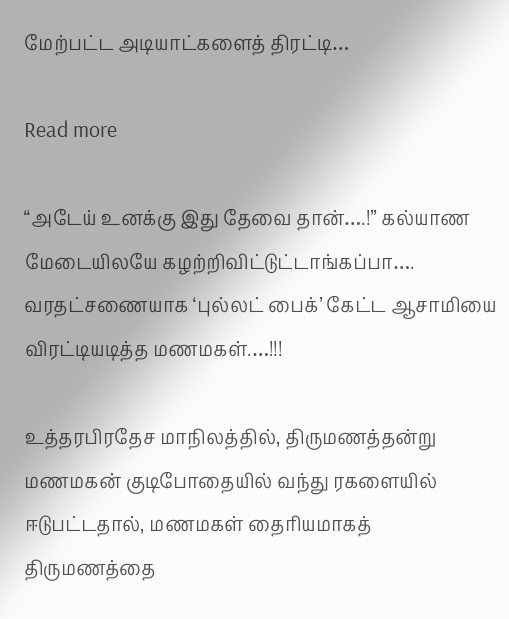மேற்பட்ட அடியாட்களைத் திரட்டி…

Read more

“அடேய்‌ உனக்கு இது தேவை தான்….!” கல்யாண மேடையிலயே கழற்றிவிட்டுட்டாங்கப்பா…. வரதட்சணையாக ‘புல்லட் பைக்’ கேட்ட ஆசாமியை விரட்டியடித்த மணமகள்.…!!!

உத்தரபிரதேச மாநிலத்தில், திருமணத்தன்று மணமகன் குடிபோதையில் வந்து ரகளையில் ஈடுபட்டதால், மணமகள் தைரியமாகத் திருமணத்தை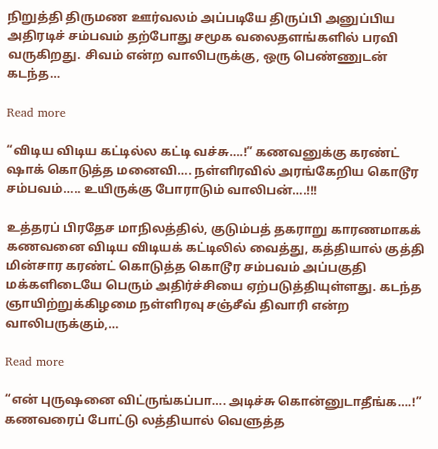நிறுத்தி திருமண ஊர்வலம் அப்படியே திருப்பி அனுப்பிய அதிரடிச் சம்பவம் தற்போது சமூக வலைதளங்களில் பரவி வருகிறது. சிவம் என்ற வாலிபருக்கு, ஒரு பெண்ணுடன் கடந்த…

Read more

“விடிய விடிய கட்டில்ல கட்டி வச்சு….!” கணவனுக்கு கரண்ட் ஷாக் கொடுத்த மனைவி…. நள்ளிரவில் அரங்கேறிய கொடூர சம்பவம்….. உயிருக்கு போராடும் வாலிபன்….!!!

உத்தரப் பிரதேச மாநிலத்தில், குடும்பத் தகராறு காரணமாகக் கணவனை விடிய விடியக் கட்டிலில் வைத்து, கத்தியால் குத்தி மின்சார கரண்ட் கொடுத்த கொடூர சம்பவம் அப்பகுதி மக்களிடையே பெரும் அதிர்ச்சியை ஏற்படுத்தியுள்ளது. கடந்த ஞாயிற்றுக்கிழமை நள்ளிரவு சஞ்சீவ் திவாரி என்ற வாலிபருக்கும்,…

Read more

“என் புருஷனை விட்ருங்கப்பா…. அடிச்சு கொன்னுடாதீங்க….!” கணவரைப் போட்டு லத்தியால் வெளுத்த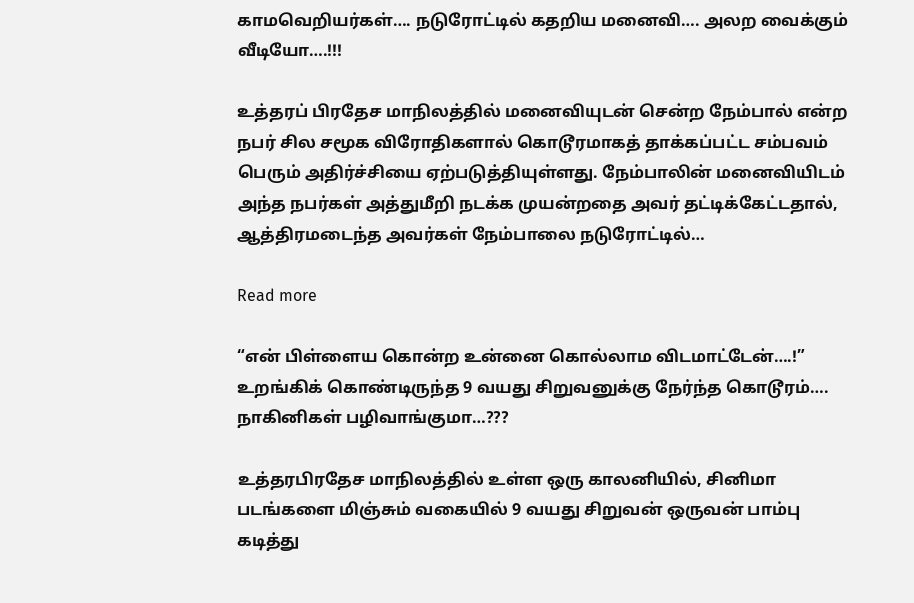காமவெறியர்கள்…. நடுரோட்டில் கதறிய மனைவி…. அலற வைக்கும் வீடியோ….!!!

உத்தரப் பிரதேச மாநிலத்தில் மனைவியுடன் சென்ற நேம்பால் என்ற நபர் சில சமூக விரோதிகளால் கொடூரமாகத் தாக்கப்பட்ட சம்பவம் பெரும் அதிர்ச்சியை ஏற்படுத்தியுள்ளது. நேம்பாலின் மனைவியிடம் அந்த நபர்கள் அத்துமீறி நடக்க முயன்றதை அவர் தட்டிக்கேட்டதால், ஆத்திரமடைந்த அவர்கள் நேம்பாலை நடுரோட்டில்…

Read more

“என் பிள்ளைய கொன்ற உன்னை கொல்லாம விடமாட்டேன்….!” உறங்கிக் கொண்டிருந்த 9 வயது சிறுவனுக்கு நேர்ந்த கொடூரம்…. நாகினிகள் பழிவாங்குமா…???

உத்தரபிரதேச மாநிலத்தில் உள்ள ஒரு காலனியில், சினிமா படங்களை மிஞ்சும் வகையில் 9 வயது சிறுவன் ஒருவன் பாம்பு கடித்து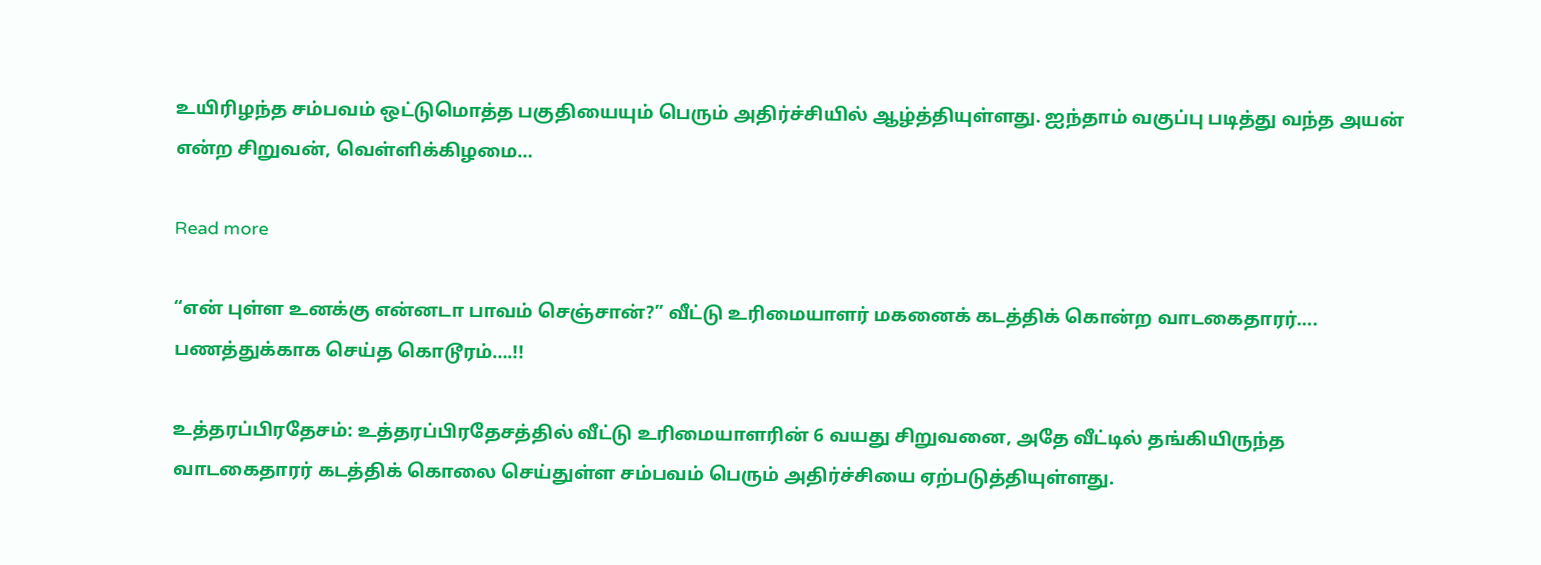உயிரிழந்த சம்பவம் ஒட்டுமொத்த பகுதியையும் பெரும் அதிர்ச்சியில் ஆழ்த்தியுள்ளது. ஐந்தாம் வகுப்பு படித்து வந்த அயன் என்ற சிறுவன், வெள்ளிக்கிழமை…

Read more

“என் புள்ள உனக்கு என்னடா பாவம் செஞ்சான்?” வீட்டு உரிமையாளர் மகனைக் கடத்திக் கொன்ற வாடகைதாரர்…. பணத்துக்காக செய்த கொடூரம்….!!

உத்தரப்பிரதேசம்: உத்தரப்பிரதேசத்தில் வீட்டு உரிமையாளரின் 6 வயது சிறுவனை, அதே வீட்டில் தங்கியிருந்த வாடகைதாரர் கடத்திக் கொலை செய்துள்ள சம்பவம் பெரும் அதிர்ச்சியை ஏற்படுத்தியுள்ளது.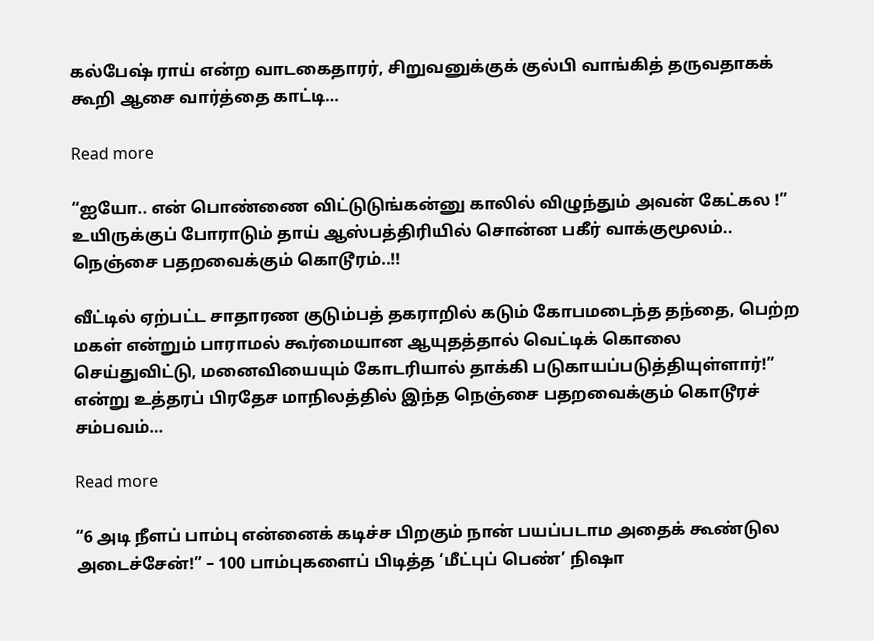கல்பேஷ் ராய் என்ற வாடகைதாரர், சிறுவனுக்குக் குல்பி வாங்கித் தருவதாகக் கூறி ஆசை வார்த்தை காட்டி…

Read more

“ஐயோ.. என் பொண்ணை விட்டுடுங்கன்னு காலில் விழுந்தும் அவன் கேட்கல !” உயிருக்குப் போராடும் தாய் ஆஸ்பத்திரியில் சொன்ன பகீர் வாக்குமூலம்.. நெஞ்சை பதறவைக்கும் கொடூரம்..!!

வீட்டில் ஏற்பட்ட சாதாரண குடும்பத் தகராறில் கடும் கோபமடைந்த தந்தை, பெற்ற மகள் என்றும் பாராமல் கூர்மையான ஆயுதத்தால் வெட்டிக் கொலை செய்துவிட்டு, மனைவியையும் கோடரியால் தாக்கி படுகாயப்படுத்தியுள்ளார்!” என்று உத்தரப் பிரதேச மாநிலத்தில் இந்த நெஞ்சை பதறவைக்கும் கொடூரச் சம்பவம்…

Read more

“6 அடி நீளப் பாம்பு என்னைக் கடிச்ச பிறகும் நான் பயப்படாம அதைக் கூண்டுல அடைச்சேன்!” – 100 பாம்புகளைப் பிடித்த ‘மீட்புப் பெண்’ நிஷா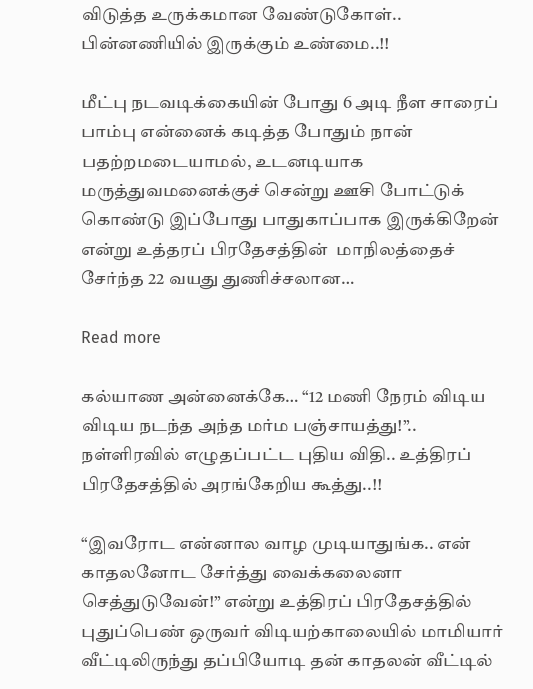விடுத்த உருக்கமான வேண்டுகோள்.. பின்னணியில் இருக்கும் உண்மை..!!

மீட்பு நடவடிக்கையின் போது 6 அடி நீள சாரைப் பாம்பு என்னைக் கடித்த போதும் நான் பதற்றமடையாமல், உடனடியாக மருத்துவமனைக்குச் சென்று ஊசி போட்டுக் கொண்டு இப்போது பாதுகாப்பாக இருக்கிறேன் என்று உத்தரப் பிரதேசத்தின்  மாநிலத்தைச் சேர்ந்த 22 வயது துணிச்சலான…

Read more

கல்யாண அன்னைக்கே… “12 மணி நேரம் விடிய விடிய நடந்த அந்த மர்ம பஞ்சாயத்து!”.. நள்ளிரவில் எழுதப்பட்ட புதிய விதி.. உத்திரப் பிரதேசத்தில் அரங்கேறிய கூத்து..!!

“இவரோட என்னால வாழ முடியாதுங்க.. என் காதலனோட சேர்த்து வைக்கலைனா செத்துடுவேன்!” என்று உத்திரப் பிரதேசத்தில் புதுப்பெண் ஒருவர் விடியற்காலையில் மாமியார் வீட்டிலிருந்து தப்பியோடி தன் காதலன் வீட்டில்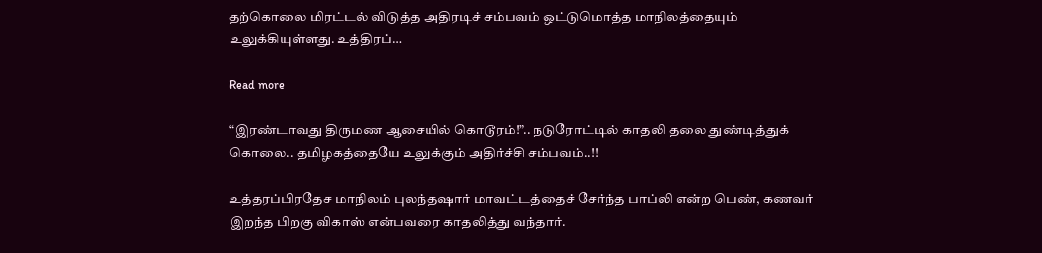தற்கொலை மிரட்டல் விடுத்த அதிரடிச் சம்பவம் ஒட்டுமொத்த மாநிலத்தையும் உலுக்கியுள்ளது. உத்திரப்…

Read more

“இரண்டாவது திருமண ஆசையில் கொடூரம்!”.. நடுரோட்டில் காதலி தலை துண்டித்துக் கொலை.. தமிழகத்தையே உலுக்கும் அதிர்ச்சி சம்பவம்..!!

உத்தரப்பிரதேச மாநிலம் புலந்தஷார் மாவட்டத்தைச் சேர்ந்த பாப்லி என்ற பெண், கணவர் இறந்த பிறகு விகாஸ் என்பவரை காதலித்து வந்தார்.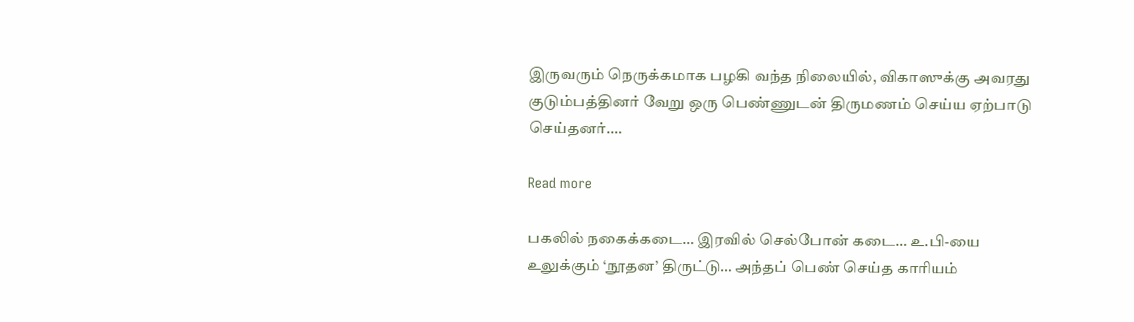இருவரும் நெருக்கமாக பழகி வந்த நிலையில், விகாஸுக்கு அவரது குடும்பத்தினர் வேறு ஒரு பெண்ணுடன் திருமணம் செய்ய ஏற்பாடு செய்தனர்.…

Read more

பகலில் நகைக்கடை… இரவில் செல்போன் கடை… உ.பி-யை உலுக்கும் ‘நூதன’ திருட்டு… அந்தப் பெண் செய்த காரியம்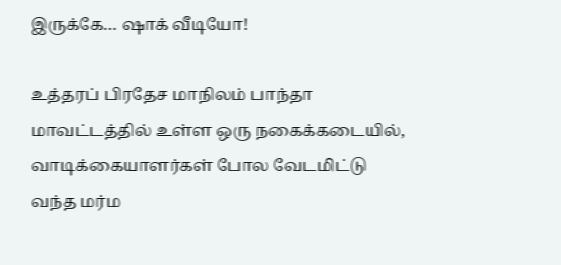இருக்கே… ஷாக் வீடியோ!

உத்தரப் பிரதேச மாநிலம் பாந்தா மாவட்டத்தில் உள்ள ஒரு நகைக்கடையில், வாடிக்கையாளர்கள் போல வேடமிட்டு வந்த மர்ம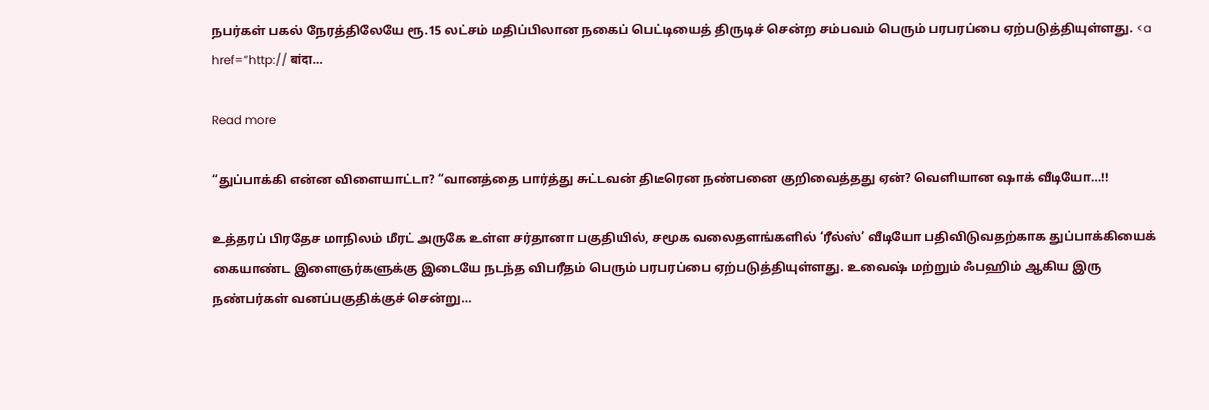நபர்கள் பகல் நேரத்திலேயே ரூ.15 லட்சம் மதிப்பிலான நகைப் பெட்டியைத் திருடிச் சென்ற சம்பவம் பெரும் பரபரப்பை ஏற்படுத்தியுள்ளது. <a href=”http:// बांदा…

Read more

“துப்பாக்கி என்ன விளையாட்டா? “வானத்தை பார்த்து சுட்டவன் திடீரென நண்பனை குறிவைத்தது ஏன்? வெளியான ஷாக் வீடியோ…!!

உத்தரப் பிரதேச மாநிலம் மீரட் அருகே உள்ள சர்தானா பகுதியில், சமூக வலைதளங்களில் ‘ரீல்ஸ்’ வீடியோ பதிவிடுவதற்காக துப்பாக்கியைக் கையாண்ட இளைஞர்களுக்கு இடையே நடந்த விபரீதம் பெரும் பரபரப்பை ஏற்படுத்தியுள்ளது. உவைஷ் மற்றும் ஃபஹிம் ஆகிய இரு நண்பர்கள் வனப்பகுதிக்குச் சென்று…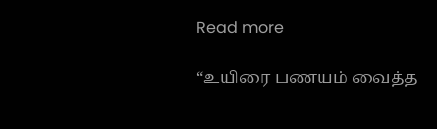Read more

“உயிரை பணயம் வைத்த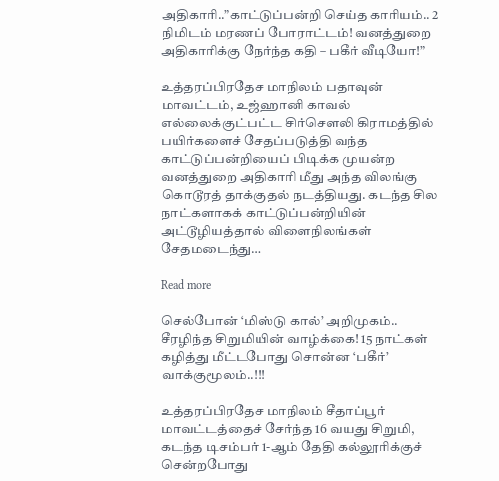அதிகாரி..”காட்டுப்பன்றி செய்த காரியம்.. 2 நிமிடம் மரணப் போராட்டம்! வனத்துறை அதிகாரிக்கு நேர்ந்த கதி – பகீர் வீடியோ!”

உத்தரப்பிரதேச மாநிலம் பதாவுன் மாவட்டம், உஜ்ஹானி காவல் எல்லைக்குட்பட்ட சிர்சௌலி கிராமத்தில் பயிர்களைச் சேதப்படுத்தி வந்த காட்டுப்பன்றியைப் பிடிக்க முயன்ற வனத்துறை அதிகாரி மீது அந்த விலங்கு கொடூரத் தாக்குதல் நடத்தியது. கடந்த சில நாட்களாகக் காட்டுப்பன்றியின் அட்டூழியத்தால் விளைநிலங்கள் சேதமடைந்து…

Read more

செல்போன் ‘மிஸ்டு கால்’ அறிமுகம்.. சீரழிந்த சிறுமியின் வாழ்க்கை! 15 நாட்கள் கழித்து மீட்டபோது சொன்ன ‘பகீர்’ வாக்குமூலம்..!!!

உத்தரப்பிரதேச மாநிலம் சீதாப்பூர் மாவட்டத்தைச் சேர்ந்த 16 வயது சிறுமி, கடந்த டிசம்பர் 1-ஆம் தேதி கல்லூரிக்குச் சென்றபோது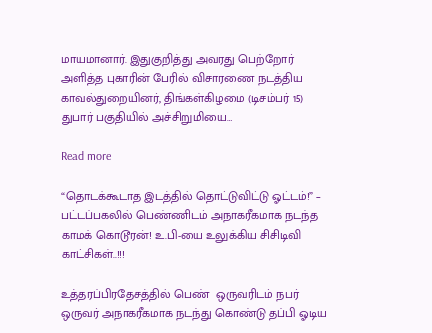மாயமானார். இதுகுறித்து அவரது பெற்றோர் அளித்த புகாரின் பேரில் விசாரணை நடத்திய காவல்துறையினர், திங்கள்கிழமை (டிசம்பர் 15) துபார் பகுதியில் அச்சிறுமியை…

Read more

“தொடக்கூடாத இடத்தில் தொட்டுவிட்டு ஓட்டம்!” – பட்டப்பகலில் பெண்ணிடம் அநாகரீகமாக நடந்த காமக் கொடூரன்! உ.பி-யை உலுக்கிய சிசிடிவி காட்சிகள்..!!!

உத்தரப்பிரதேசத்தில் பெண்  ஒருவரிடம் நபர் ஒருவர் அநாகரீகமாக நடந்து கொண்டு தப்பி ஓடிய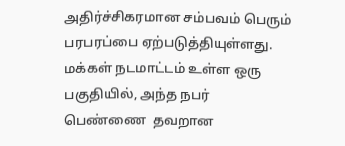அதிர்ச்சிகரமான சம்பவம் பெரும் பரபரப்பை ஏற்படுத்தியுள்ளது. மக்கள் நடமாட்டம் உள்ள ஒரு பகுதியில், அந்த நபர் பெண்ணை  தவறான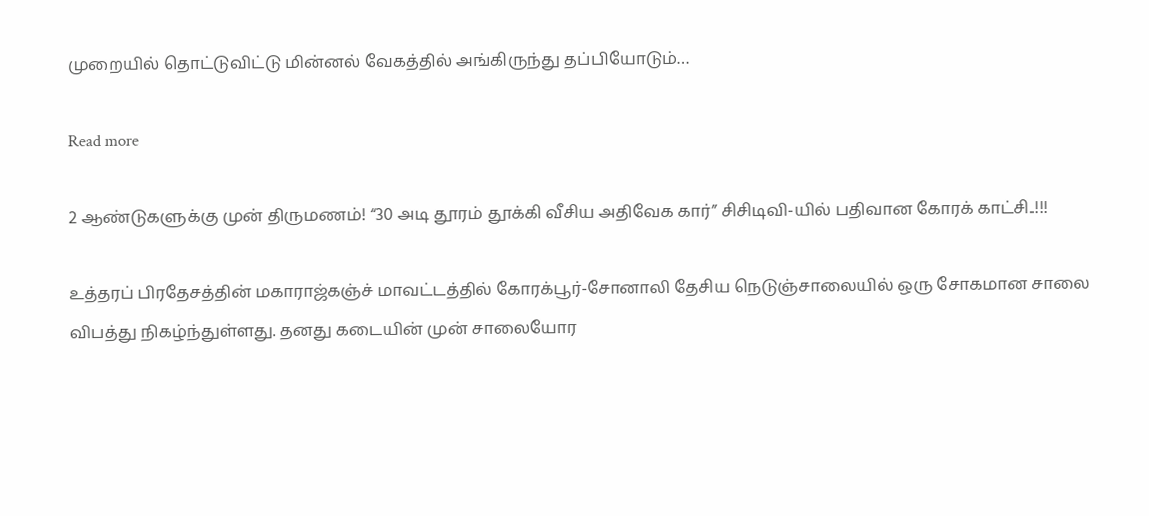முறையில் தொட்டுவிட்டு மின்னல் வேகத்தில் அங்கிருந்து தப்பியோடும்…

Read more

2 ஆண்டுகளுக்கு முன் திருமணம்! “30 அடி தூரம் தூக்கி வீசிய அதிவேக கார்” சிசிடிவி-யில் பதிவான கோரக் காட்சி..!!!

உத்தரப் பிரதேசத்தின் மகாராஜ்கஞ்ச் மாவட்டத்தில் கோரக்பூர்-சோனாலி தேசிய நெடுஞ்சாலையில் ஒரு சோகமான சாலை விபத்து நிகழ்ந்துள்ளது. தனது கடையின் முன் சாலையோர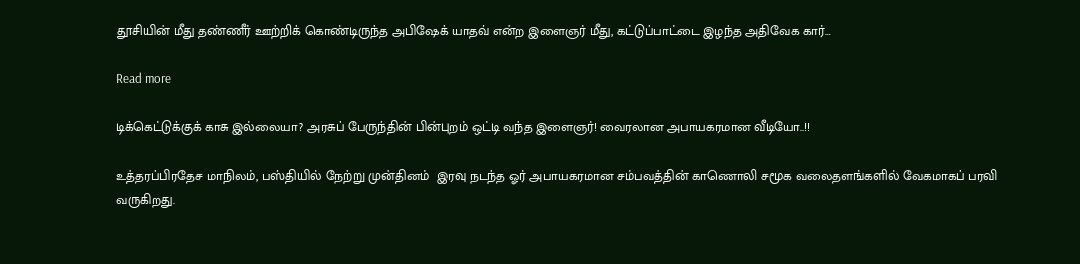தூசியின் மீது தண்ணீர் ஊற்றிக் கொண்டிருந்த அபிஷேக் யாதவ் என்ற இளைஞர் மீது, கட்டுப்பாட்டை இழந்த அதிவேக கார்…

Read more

டிக்கெட்டுக்குக் காசு இல்லையா? அரசுப் பேருந்தின் பின்புறம் ஒட்டி வந்த இளைஞர்! வைரலான அபாயகரமான வீடியோ..!!

உத்தரப்பிரதேச மாநிலம், பஸ்தியில் நேற்று முன்தினம்  இரவு நடந்த ஓர் அபாயகரமான சம்பவத்தின் காணொலி சமூக வலைதளங்களில் வேகமாகப் பரவி வருகிறது.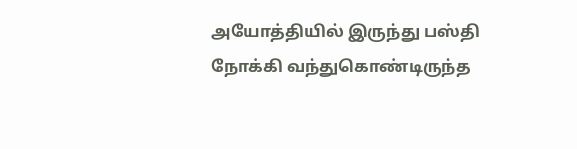அயோத்தியில் இருந்து பஸ்தி நோக்கி வந்துகொண்டிருந்த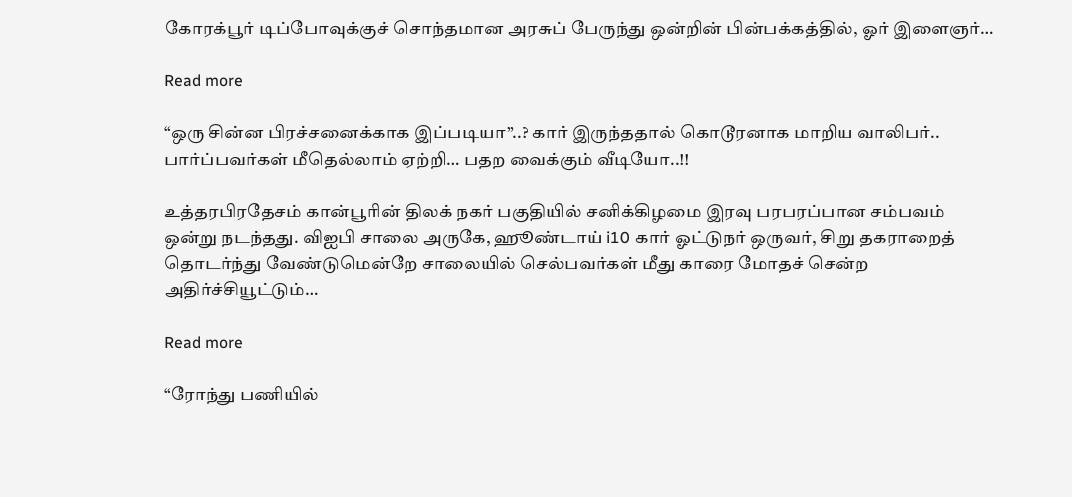கோரக்பூர் டிப்போவுக்குச் சொந்தமான அரசுப் பேருந்து ஒன்றின் பின்பக்கத்தில், ஓர் இளைஞர்…

Read more

“ஒரு சின்ன பிரச்சனைக்காக இப்படியா”..? கார் இருந்ததால் கொடூரனாக மாறிய வாலிபர்.. பார்ப்பவர்கள் மீதெல்லாம் ஏற்றி… பதற வைக்கும் வீடியோ..!!

உத்தரபிரதேசம் கான்பூரின் திலக் நகர் பகுதியில் சனிக்கிழமை இரவு பரபரப்பான சம்பவம் ஒன்று நடந்தது. விஐபி சாலை அருகே, ஹூண்டாய் i10 கார் ஓட்டுநர் ஒருவர், சிறு தகராறைத் தொடர்ந்து வேண்டுமென்றே சாலையில் செல்பவர்கள் மீது காரை மோதச் சென்ற அதிர்ச்சியூட்டும்…

Read more

“ரோந்து பணியில்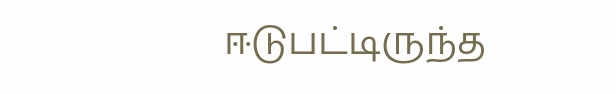ஈடுபட்டிருந்த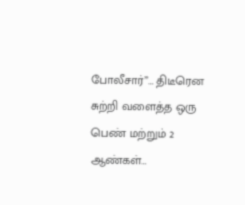போலீசார்”… திடீரென சுற்றி வளைத்த ஒரு பெண் மற்றும் 2 ஆண்கள்…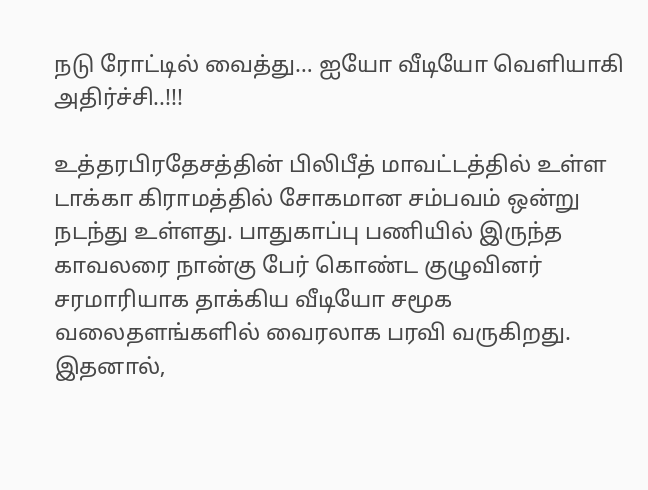நடு ரோட்டில் வைத்து… ஐயோ வீடியோ வெளியாகி அதிர்ச்சி..!!!

உத்தரபிரதேசத்தின் பிலிபீத் மாவட்டத்தில் உள்ள டாக்கா கிராமத்தில் சோகமான சம்பவம் ஒன்று நடந்து உள்ளது. பாதுகாப்பு பணியில் இருந்த காவலரை நான்கு பேர் கொண்ட குழுவினர் சரமாரியாக தாக்கிய வீடியோ சமூக வலைதளங்களில் வைரலாக பரவி வருகிறது. இதனால்,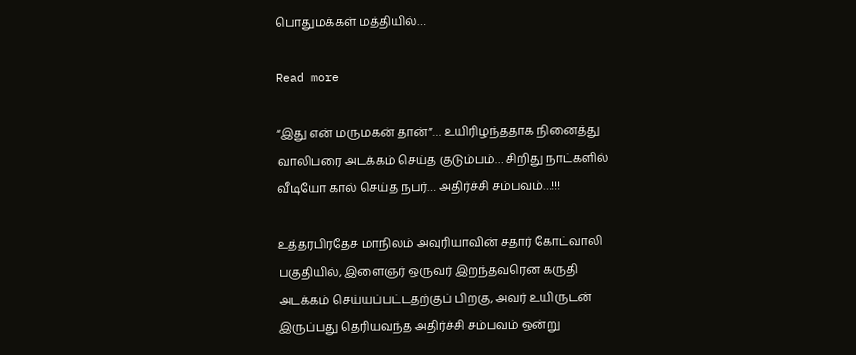பொதுமக்கள் மத்தியில்…

Read more

“இது என் மருமகன் தான்”… உயிரிழந்ததாக நினைத்து வாலிபரை அடக்கம் செய்த குடும்பம்… சிறிது நாட்களில் வீடியோ கால் செய்த நபர்… அதிர்ச்சி சம்பவம்…!!!

உத்தரபிரதேச மாநிலம் அவுரியாவின் சதார் கோட்வாலி பகுதியில், இளைஞர் ஒருவர் இறந்தவரென கருதி அடக்கம் செய்யப்பட்டதற்குப் பிறகு, அவர் உயிருடன் இருப்பது தெரியவந்த அதிர்ச்சி சம்பவம் ஒன்று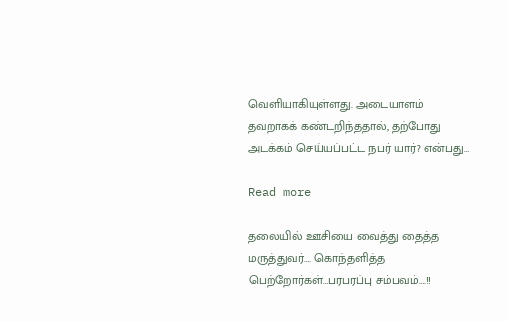வெளியாகியுள்ளது. அடையாளம் தவறாகக் கண்டறிந்ததால், தற்போது அடக்கம் செய்யப்பட்ட நபர் யார்? என்பது…

Read more

தலையில் ஊசியை வைத்து தைத்த மருத்துவர்…. கொந்தளித்த பெற்றோர்கள்…பரபரப்பு சம்பவம்….!!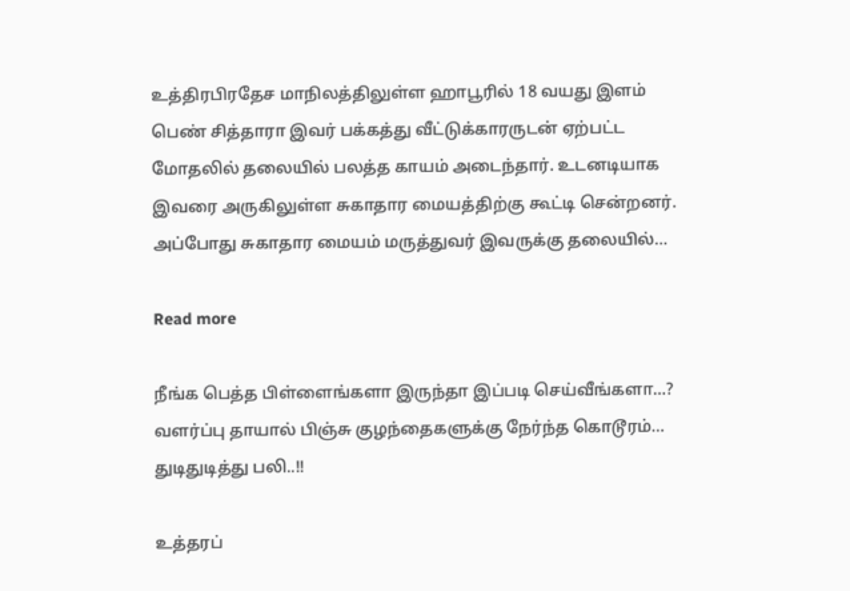உத்திரபிரதேச மாநிலத்திலுள்ள ஹாபூரில் 18 வயது இளம் பெண் சித்தாரா இவர் பக்கத்து வீட்டுக்காரருடன் ஏற்பட்ட மோதலில் தலையில் பலத்த காயம் அடைந்தார். உடனடியாக இவரை அருகிலுள்ள சுகாதார மையத்திற்கு கூட்டி சென்றனர். அப்போது சுகாதார மையம் மருத்துவர் இவருக்கு தலையில்…

Read more

நீங்க பெத்த பிள்ளைங்களா இருந்தா இப்படி செய்வீங்களா…? வளர்ப்பு தாயால் பிஞ்சு குழந்தைகளுக்கு நேர்ந்த கொடூரம்… துடிதுடித்து பலி..!!

உத்தரப்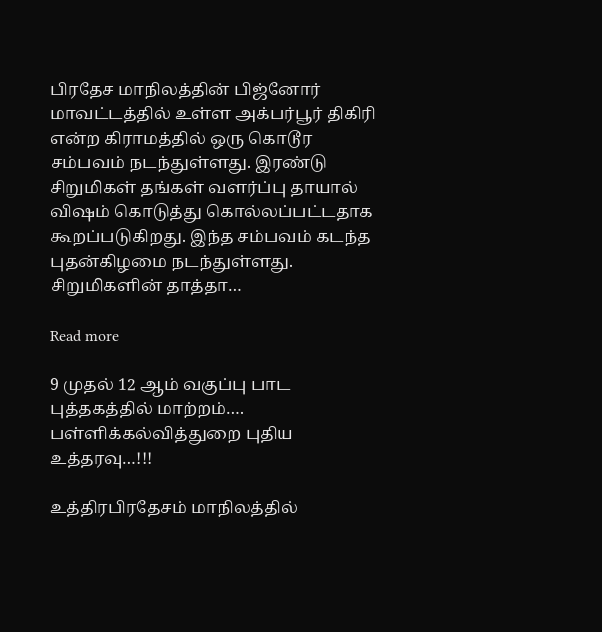பிரதேச மாநிலத்தின் பிஜ்னோர் மாவட்டத்தில் உள்ள அக்பர்பூர் திகிரி என்ற கிராமத்தில் ஒரு கொடூர சம்பவம் நடந்துள்ளது. இரண்டு சிறுமிகள் தங்கள் வளர்ப்பு தாயால்  விஷம் கொடுத்து கொல்லப்பட்டதாக கூறப்படுகிறது. இந்த சம்பவம் கடந்த புதன்கிழமை நடந்துள்ளது. சிறுமிகளின் தாத்தா…

Read more

9 முதல் 12 ஆம் வகுப்பு பாட புத்தகத்தில் மாற்றம்…. பள்ளிக்கல்வித்துறை புதிய உத்தரவு…!!!

உத்திரபிரதேசம் மாநிலத்தில்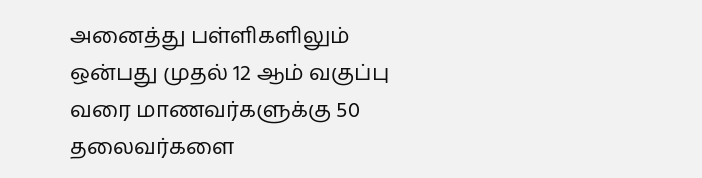அனைத்து பள்ளிகளிலும் ஒன்பது முதல் 12 ஆம் வகுப்பு வரை மாணவர்களுக்கு 50 தலைவர்களை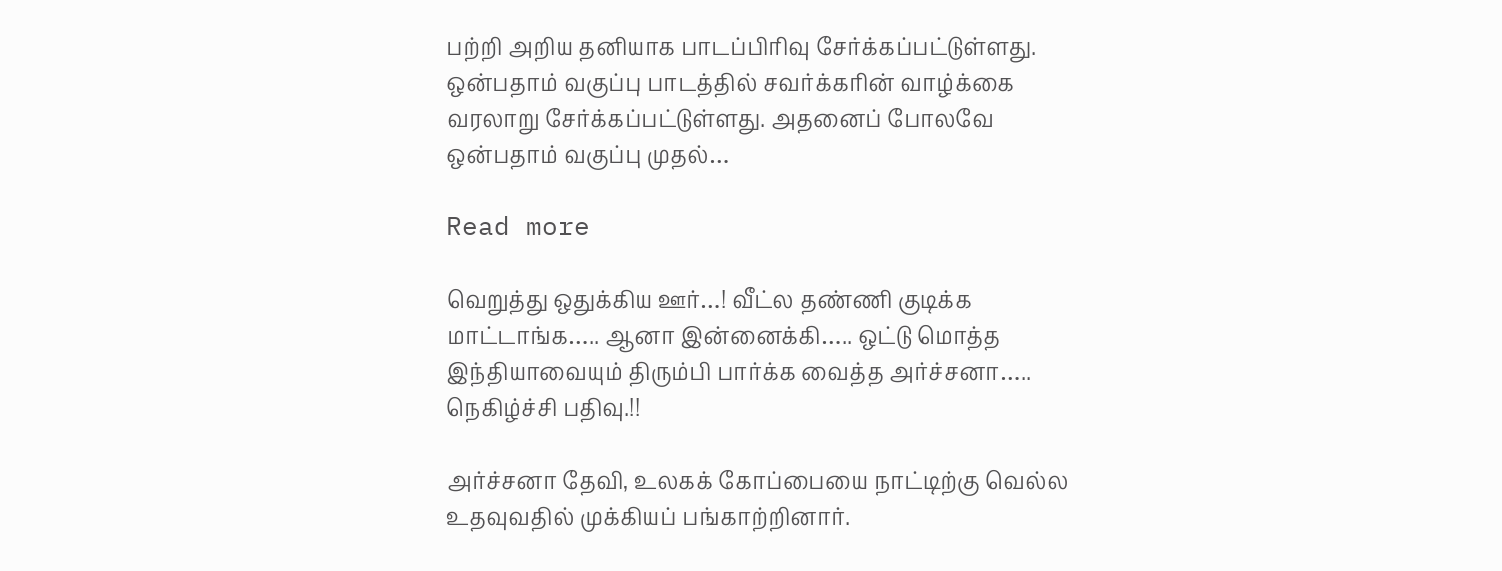பற்றி அறிய தனியாக பாடப்பிரிவு சேர்க்கப்பட்டுள்ளது. ஒன்பதாம் வகுப்பு பாடத்தில் சவர்க்கரின் வாழ்க்கை வரலாறு சேர்க்கப்பட்டுள்ளது. அதனைப் போலவே ஒன்பதாம் வகுப்பு முதல்…

Read more

வெறுத்து ஒதுக்கிய ஊர்…! வீட்ல தண்ணி குடிக்க மாட்டாங்க….. ஆனா இன்னைக்கி….. ஒட்டு மொத்த இந்தியாவையும் திரும்பி பார்க்க வைத்த அர்ச்சனா….. நெகிழ்ச்சி பதிவு.!!

அர்ச்சனா தேவி, உலகக் கோப்பையை நாட்டிற்கு வெல்ல உதவுவதில் முக்கியப் பங்காற்றினார்.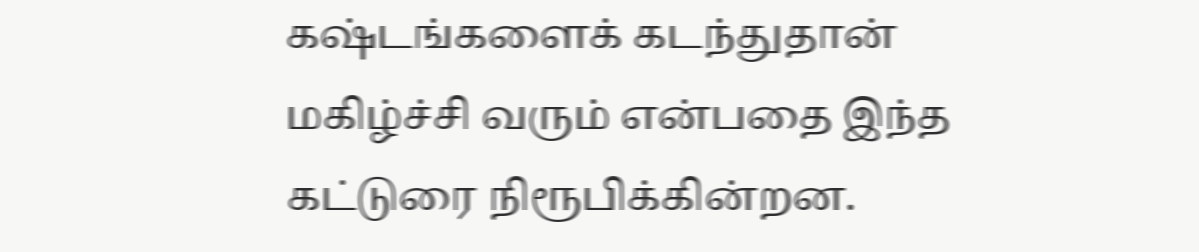கஷ்டங்களைக் கடந்துதான் மகிழ்ச்சி வரும் என்பதை இந்த கட்டுரை நிரூபிக்கின்றன.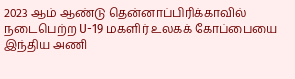2023 ஆம் ஆண்டு தென்னாப்பிரிக்காவில் நடைபெற்ற U-19 மகளிர் உலகக் கோப்பையை இந்திய அணி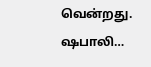வென்றது. ஷபாலி…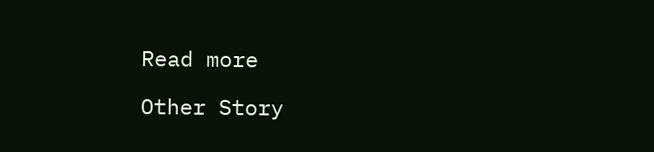Read more

Other Story